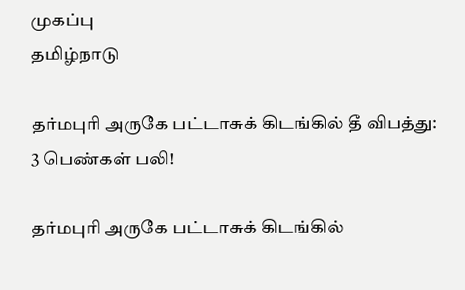முகப்பு
தமிழ்நாடு

தர்மபுரி அருகே பட்டாசுக் கிடங்கில் தீ விபத்து: 3 பெண்கள் பலி!

தர்மபுரி அருகே பட்டாசுக் கிடங்கில்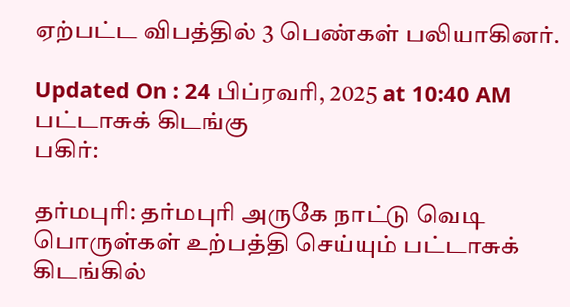ஏற்பட்ட விபத்தில் 3 பெண்கள் பலியாகினர்.

Updated On : 24 பிப்ரவரி, 2025 at 10:40 AM
பட்டாசுக் கிடங்கு
பகிர்:

தர்மபுரி: தர்மபுரி அருகே நாட்டு வெடி பொருள்கள் உற்பத்தி செய்யும் பட்டாசுக் கிடங்கில்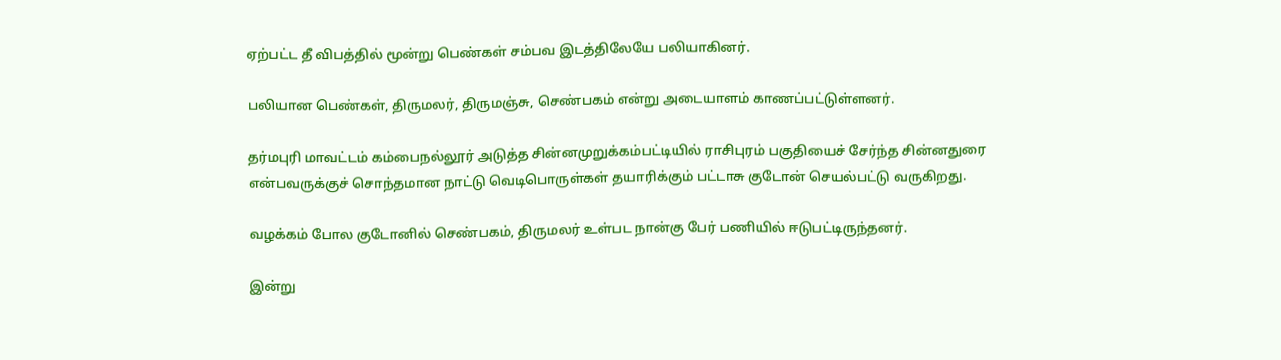ஏற்பட்ட தீ விபத்தில் மூன்று பெண்கள் சம்பவ இடத்திலேயே பலியாகினர்.

பலியான பெண்கள், திருமலர், திருமஞ்சு, செண்பகம் என்று அடையாளம் காணப்பட்டுள்ளனர்.

தர்மபுரி மாவட்டம் கம்பைநல்லூர் அடுத்த சின்னமுறுக்கம்பட்டியில் ராசிபுரம் பகுதியைச் சேர்ந்த சின்னதுரை என்பவருக்குச் சொந்தமான நாட்டு வெடிபொருள்கள் தயாரிக்கும் பட்டாசு குடோன் செயல்பட்டு வருகிறது.

வழக்கம் போல குடோனில் செண்பகம், திருமலர் உள்பட நான்கு பேர் பணியில் ஈடுபட்டிருந்தனர்.

இன்று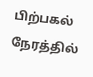பிற்பகல் நேரத்தில்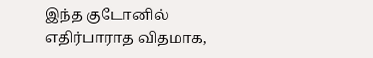இந்த குடோனில் எதிர்பாராத விதமாக,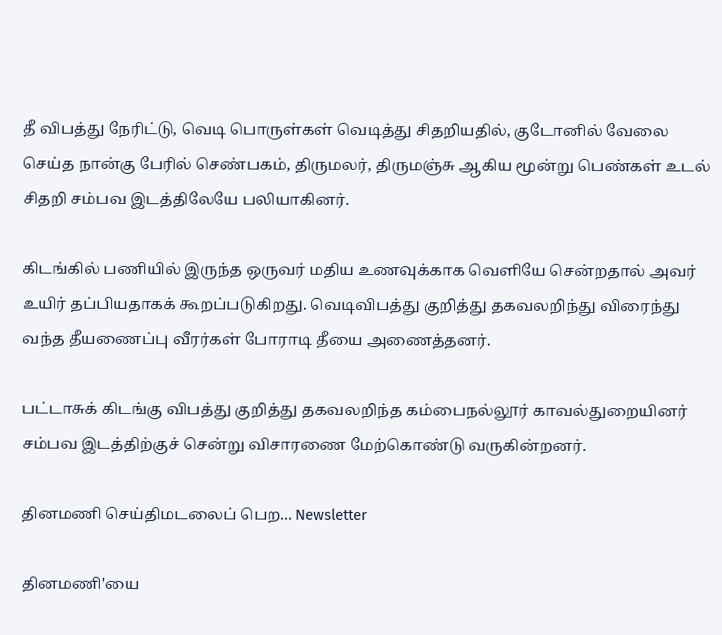தீ விபத்து நேரிட்டு, வெடி பொருள்கள் வெடித்து சிதறியதில், குடோனில் வேலை செய்த நான்கு பேரில் செண்பகம், திருமலர், திருமஞ்சு ஆகிய மூன்று பெண்கள் உடல் சிதறி சம்பவ இடத்திலேயே பலியாகினர்.

கிடங்கில் பணியில் இருந்த ஒருவர் மதிய உணவுக்காக வெளியே சென்றதால் அவர் உயிர் தப்பியதாகக் கூறப்படுகிறது. வெடிவிபத்து குறித்து தகவலறிந்து விரைந்து வந்த தீயணைப்பு வீரர்கள் போராடி தீயை அணைத்தனர்.

பட்டாசுக் கிடங்கு விபத்து குறித்து தகவலறிந்த கம்பைநல்லூர் காவல்துறையினர் சம்பவ இடத்திற்குச் சென்று விசாரணை மேற்கொண்டு வருகின்றனர்.

தினமணி செய்திமடலைப் பெற... Newsletter

தினமணி'யை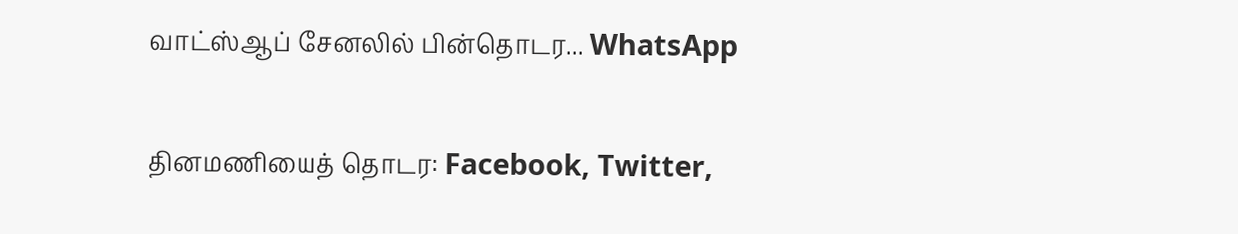வாட்ஸ்ஆப் சேனலில் பின்தொடர... WhatsApp

தினமணியைத் தொடர: Facebook, Twitter,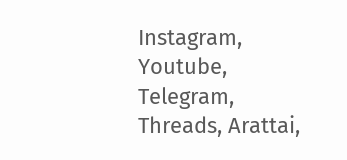Instagram, Youtube, Telegram, Threads, Arattai,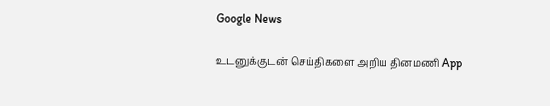Google News

உடனுக்குடன் செய்திகளை அறிய தினமணி App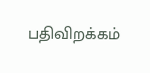பதிவிறக்கம்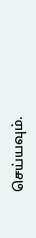செய்யவும்.